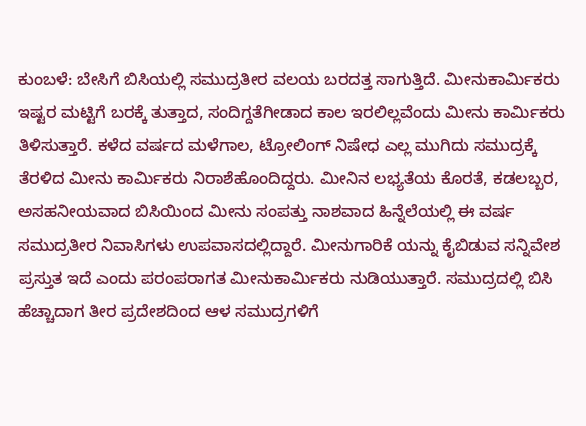ಕುಂಬಳೆ: ಬೇಸಿಗೆ ಬಿಸಿಯಲ್ಲಿ ಸಮುದ್ರತೀರ ವಲಯ ಬರದತ್ತ ಸಾಗುತ್ತಿದೆ. ಮೀನುಕಾರ್ಮಿಕರು ಇಷ್ಟರ ಮಟ್ಟಿಗೆ ಬರಕ್ಕೆ ತುತ್ತಾದ, ಸಂದಿಗ್ದತೆಗೀಡಾದ ಕಾಲ ಇರಲಿಲ್ಲವೆಂದು ಮೀನು ಕಾರ್ಮಿಕರು ತಿಳಿಸುತ್ತಾರೆ. ಕಳೆದ ವರ್ಷದ ಮಳೆಗಾಲ, ಟ್ರೋಲಿಂಗ್ ನಿಷೇಧ ಎಲ್ಲ ಮುಗಿದು ಸಮುದ್ರಕ್ಕೆ ತೆರಳಿದ ಮೀನು ಕಾರ್ಮಿಕರು ನಿರಾಶೆಹೊಂದಿದ್ದರು. ಮೀನಿನ ಲಭ್ಯತೆಯ ಕೊರತೆ, ಕಡಲಬ್ಬರ, ಅಸಹನೀಯವಾದ ಬಿಸಿಯಿಂದ ಮೀನು ಸಂಪತ್ತು ನಾಶವಾದ ಹಿನ್ನೆಲೆಯಲ್ಲಿ ಈ ವರ್ಷ ಸಮುದ್ರತೀರ ನಿವಾಸಿಗಳು ಉಪವಾಸದಲ್ಲಿದ್ದಾರೆ. ಮೀನುಗಾರಿಕೆ ಯನ್ನು ಕೈಬಿಡುವ ಸನ್ನಿವೇಶ ಪ್ರಸ್ತುತ ಇದೆ ಎಂದು ಪರಂಪರಾಗತ ಮೀನುಕಾರ್ಮಿಕರು ನುಡಿಯುತ್ತಾರೆ. ಸಮುದ್ರದಲ್ಲಿ ಬಿಸಿ ಹೆಚ್ಚಾದಾಗ ತೀರ ಪ್ರದೇಶದಿಂದ ಆಳ ಸಮುದ್ರಗಳಿಗೆ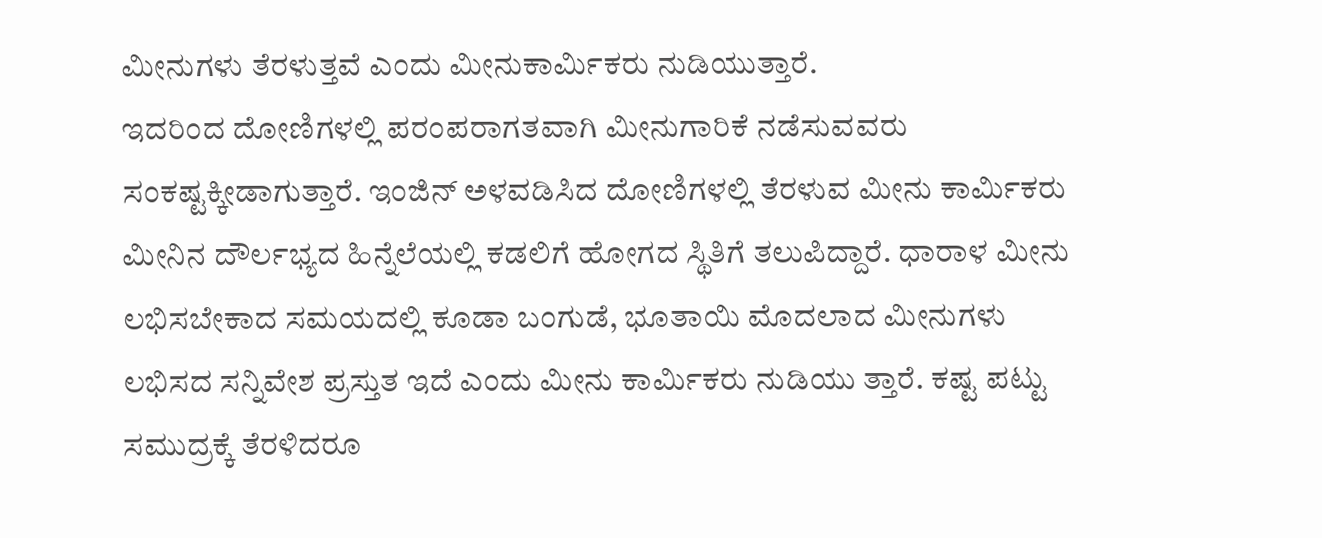ಮೀನುಗಳು ತೆರಳುತ್ತವೆ ಎಂದು ಮೀನುಕಾರ್ಮಿಕರು ನುಡಿಯುತ್ತಾರೆ.
ಇದರಿಂದ ದೋಣಿಗಳಲ್ಲಿ ಪರಂಪರಾಗತವಾಗಿ ಮೀನುಗಾರಿಕೆ ನಡೆಸುವವರು ಸಂಕಷ್ಟಕ್ಕೀಡಾಗುತ್ತಾರೆ. ಇಂಜಿನ್ ಅಳವಡಿಸಿದ ದೋಣಿಗಳಲ್ಲಿ ತೆರಳುವ ಮೀನು ಕಾರ್ಮಿಕರು ಮೀನಿನ ದೌರ್ಲಭ್ಯದ ಹಿನ್ನೆಲೆಯಲ್ಲಿ ಕಡಲಿಗೆ ಹೋಗದ ಸ್ಥಿತಿಗೆ ತಲುಪಿದ್ದಾರೆ. ಧಾರಾಳ ಮೀನು ಲಭಿಸಬೇಕಾದ ಸಮಯದಲ್ಲಿ ಕೂಡಾ ಬಂಗುಡೆ, ಭೂತಾಯಿ ಮೊದಲಾದ ಮೀನುಗಳು ಲಭಿಸದ ಸನ್ನಿವೇಶ ಪ್ರಸ್ತುತ ಇದೆ ಎಂದು ಮೀನು ಕಾರ್ಮಿಕರು ನುಡಿಯು ತ್ತಾರೆ. ಕಷ್ಟ ಪಟ್ಟು ಸಮುದ್ರಕ್ಕೆ ತೆರಳಿದರೂ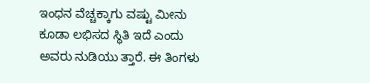ಇಂಧನ ವೆಚ್ಚಕ್ಕಾಗು ವಷ್ಟು ಮೀನು ಕೂಡಾ ಲಭಿಸದ ಸ್ಥಿತಿ ಇದೆ ಎಂದು ಅವರು ನುಡಿಯು ತ್ತಾರೆ. ಈ ತಿಂಗಳು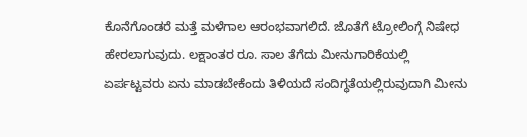ಕೊನೆಗೊಂಡರೆ ಮತ್ತೆ ಮಳೆಗಾಲ ಆರಂಭವಾಗಲಿದೆ. ಜೊತೆಗೆ ಟ್ರೋಲಿಂಗ್ಗೆ ನಿಷೇಧ ಹೇರಲಾಗುವುದು. ಲಕ್ಷಾಂತರ ರೂ. ಸಾಲ ತೆಗೆದು ಮೀನುಗಾರಿಕೆಯಲ್ಲಿ ಏರ್ಪಟ್ಟವರು ಏನು ಮಾಡಬೇಕೆಂದು ತಿಳಿಯದೆ ಸಂದಿಗ್ಧತೆಯಲ್ಲಿರುವುದಾಗಿ ಮೀನು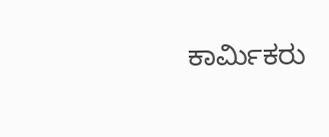ಕಾರ್ಮಿಕರು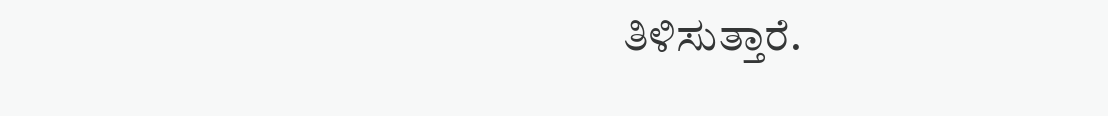ತಿಳಿಸುತ್ತಾರೆ.